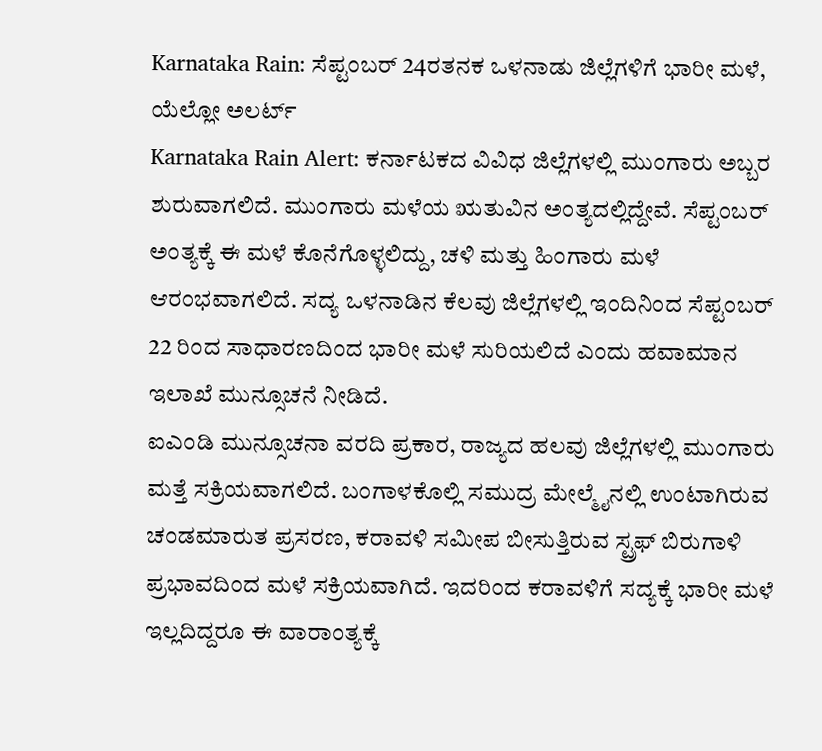Karnataka Rain: ಸೆಪ್ಟಂಬರ್ 24ರತನಕ ಒಳನಾಡು ಜಿಲ್ಲೆಗಳಿಗೆ ಭಾರೀ ಮಳೆ, ಯೆಲ್ಲೋ ಅಲರ್ಟ್
Karnataka Rain Alert: ಕರ್ನಾಟಕದ ವಿವಿಧ ಜಿಲ್ಲೆಗಳಲ್ಲಿ ಮುಂಗಾರು ಅಬ್ಬರ ಶುರುವಾಗಲಿದೆ. ಮುಂಗಾರು ಮಳೆಯ ಋತುವಿನ ಅಂತ್ಯದಲ್ಲಿದ್ದೇವೆ. ಸೆಪ್ಟಂಬರ್ ಅಂತ್ಯಕ್ಕೆ ಈ ಮಳೆ ಕೊನೆಗೊಳ್ಳಲಿದ್ದು, ಚಳಿ ಮತ್ತು ಹಿಂಗಾರು ಮಳೆ ಆರಂಭವಾಗಲಿದೆ. ಸದ್ಯ ಒಳನಾಡಿನ ಕೆಲವು ಜಿಲ್ಲೆಗಳಲ್ಲಿ ಇಂದಿನಿಂದ ಸೆಪ್ಟಂಬರ್ 22 ರಿಂದ ಸಾಧಾರಣದಿಂದ ಭಾರೀ ಮಳೆ ಸುರಿಯಲಿದೆ ಎಂದು ಹವಾಮಾನ ಇಲಾಖೆ ಮುನ್ಸೂಚನೆ ನೀಡಿದೆ.
ಐಎಂಡಿ ಮುನ್ಸೂಚನಾ ವರದಿ ಪ್ರಕಾರ, ರಾಜ್ಯದ ಹಲವು ಜಿಲ್ಲೆಗಳಲ್ಲಿ ಮುಂಗಾರು ಮತ್ತೆ ಸಕ್ರಿಯವಾಗಲಿದೆ. ಬಂಗಾಳಕೊಲ್ಲಿ ಸಮುದ್ರ ಮೇಲ್ಮೈನಲ್ಲಿ ಉಂಟಾಗಿರುವ ಚಂಡಮಾರುತ ಪ್ರಸರಣ, ಕರಾವಳಿ ಸಮೀಪ ಬೀಸುತ್ತಿರುವ ಸ್ಟ್ರಫ್ ಬಿರುಗಾಳಿ ಪ್ರಭಾವದಿಂದ ಮಳೆ ಸಕ್ರಿಯವಾಗಿದೆ. ಇದರಿಂದ ಕರಾವಳಿಗೆ ಸದ್ಯಕ್ಕೆ ಭಾರೀ ಮಳೆ ಇಲ್ಲದಿದ್ದರೂ ಈ ವಾರಾಂತ್ಯಕ್ಕೆ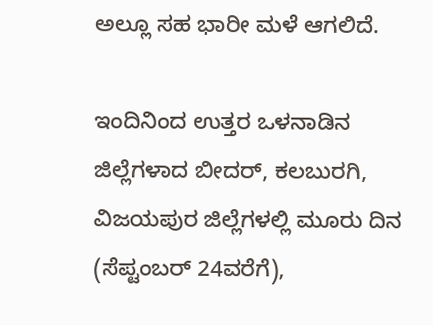ಅಲ್ಲೂ ಸಹ ಭಾರೀ ಮಳೆ ಆಗಲಿದೆ.

ಇಂದಿನಿಂದ ಉತ್ತರ ಒಳನಾಡಿನ ಜಿಲ್ಲೆಗಳಾದ ಬೀದರ್, ಕಲಬುರಗಿ, ವಿಜಯಪುರ ಜಿಲ್ಲೆಗಳಲ್ಲಿ ಮೂರು ದಿನ (ಸೆಪ್ಟಂಬರ್ 24ವರೆಗೆ),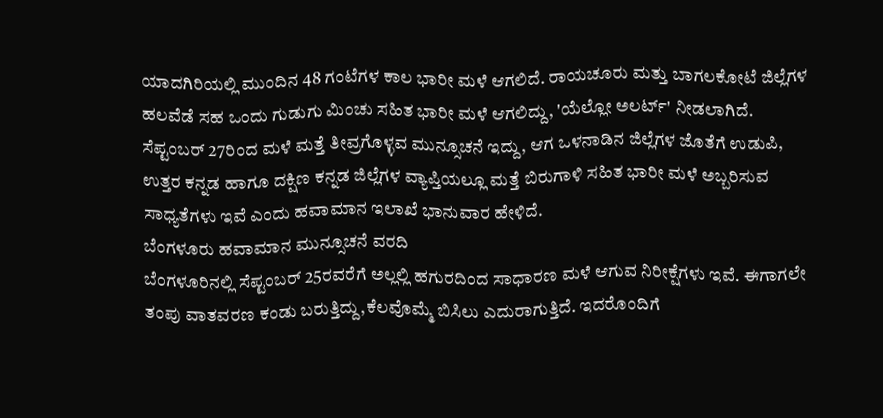ಯಾದಗಿರಿಯಲ್ಲಿ ಮುಂದಿನ 48 ಗಂಟೆಗಳ ಕಾಲ ಭಾರೀ ಮಳೆ ಆಗಲಿದೆ. ರಾಯಚೂರು ಮತ್ತು ಬಾಗಲಕೋಟೆ ಜಿಲ್ಲೆಗಳ ಹಲವೆಡೆ ಸಹ ಒಂದು ಗುಡುಗು ಮಿಂಚು ಸಹಿತ ಭಾರೀ ಮಳೆ ಆಗಲಿದ್ದು, 'ಯೆಲ್ಲೋ ಅಲರ್ಟ್' ನೀಡಲಾಗಿದೆ.
ಸೆಪ್ಟಂಬರ್ 27ರಿಂದ ಮಳೆ ಮತ್ತೆ ತೀವ್ರಗೊಳ್ಳವ ಮುನ್ಸೂಚನೆ ಇದ್ದು, ಆಗ ಒಳನಾಡಿನ ಜಿಲ್ಲೆಗಳ ಜೊತೆಗೆ ಉಡುಪಿ, ಉತ್ತರ ಕನ್ನಡ ಹಾಗೂ ದಕ್ಷಿಣ ಕನ್ನಡ ಜಿಲ್ಲೆಗಳ ವ್ಯಾಪ್ತಿಯಲ್ಲೂ ಮತ್ತೆ ಬಿರುಗಾಳಿ ಸಹಿತ ಭಾರೀ ಮಳೆ ಅಬ್ಬರಿಸುವ ಸಾಧ್ಯತೆಗಳು ಇವೆ ಎಂದು ಹವಾಮಾನ ಇಲಾಖೆ ಭಾನುವಾರ ಹೇಳಿದೆ.
ಬೆಂಗಳೂರು ಹವಾಮಾನ ಮುನ್ಸೂಚನೆ ವರದಿ
ಬೆಂಗಳೂರಿನಲ್ಲಿ ಸೆಪ್ಟಂಬರ್ 25ರವರೆಗೆ ಅಲ್ಲಲ್ಲಿ ಹಗುರದಿಂದ ಸಾಧಾರಣ ಮಳೆ ಆಗುವ ನಿರೀಕ್ಷೆಗಳು ಇವೆ. ಈಗಾಗಲೇ ತಂಪು ವಾತವರಣ ಕಂಡು ಬರುತ್ತಿದ್ದು,ಕೆಲವೊಮ್ಮೆ ಬಿಸಿಲು ಎದುರಾಗುತ್ತಿದೆ. ಇದರೊಂದಿಗೆ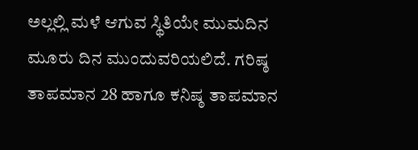ಅಲ್ಲಲ್ಲಿ ಮಳೆ ಆಗುವ ಸ್ಥಿತಿಯೇ ಮುಮದಿನ ಮೂರು ದಿನ ಮುಂದುವರಿಯಲಿದೆ. ಗರಿಷ್ಠ ತಾಪಮಾನ 28 ಹಾಗೂ ಕನಿಷ್ಠ ತಾಪಮಾನ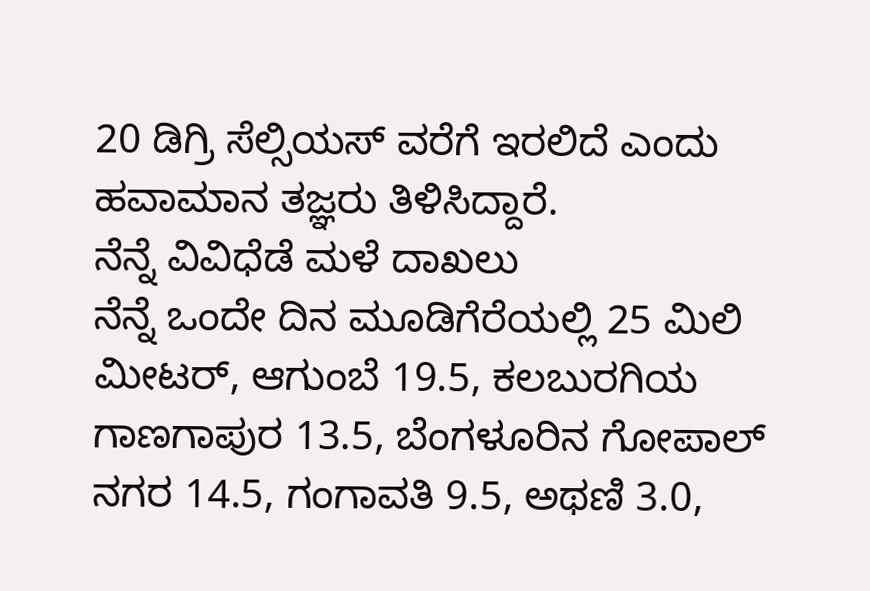20 ಡಿಗ್ರಿ ಸೆಲ್ಸಿಯಸ್ ವರೆಗೆ ಇರಲಿದೆ ಎಂದು ಹವಾಮಾನ ತಜ್ಞರು ತಿಳಿಸಿದ್ದಾರೆ.
ನೆನ್ನೆ ವಿವಿಧೆಡೆ ಮಳೆ ದಾಖಲು
ನೆನ್ನೆ ಒಂದೇ ದಿನ ಮೂಡಿಗೆರೆಯಲ್ಲಿ 25 ಮಿಲಿ ಮೀಟರ್, ಆಗುಂಬೆ 19.5, ಕಲಬುರಗಿಯ ಗಾಣಗಾಪುರ 13.5, ಬೆಂಗಳೂರಿನ ಗೋಪಾಲ್ ನಗರ 14.5, ಗಂಗಾವತಿ 9.5, ಅಥಣಿ 3.0,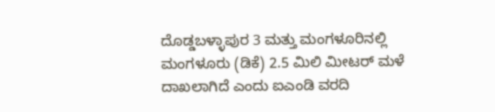ದೊಡ್ಡಬಳ್ಳಾಪುರ 3 ಮತ್ತು ಮಂಗಳೂರಿನಲ್ಲಿ
ಮಂಗಳೂರು (ಡಿಕೆ) 2.5 ಮಿಲಿ ಮೀಟರ್ ಮಳೆ ದಾಖಲಾಗಿದೆ ಎಂದು ಐಎಂಡಿ ವರದಿ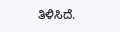ತಿಳಿಸಿದೆ.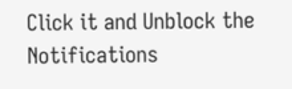Click it and Unblock the Notifications